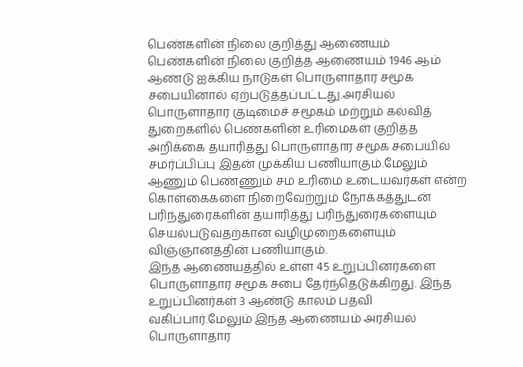பெண்களின் நிலை குறித்து ஆணையம்
பெண்களின் நிலை குறித்த ஆணையம் 1946 ஆம் ஆண்டு ஐக்கிய நாடுகள் பொருளாதார சமூக சபையினால் ஏற்படுத்தப்பட்டது.அரசியல் பொருளாதார குடிமைச் சமூகம் மற்றும் கல்வித் துறைகளில் பெண்களின் உரிமைகள் குறித்த அறிக்கை தயாரித்து பொருளாதார சமூக சபையில் சமர்ப்பிப்பு இதன் முக்கிய பணியாகும்.மேலும் ஆணும் பெண்ணும் சம உரிமை உடையவர்கள் என்ற கொள்கைகளை நிறைவேற்றும் நோக்கத்துடன் பரிந்துரைகளின் தயாரித்து பரிந்துரைகளையும் செயல்படுவதற்கான வழிமுறைகளையும் விஞ்ஞானத்தின் பணியாகும்.
இந்த ஆணையத்தில் உள்ள 45 உறுப்பினர்களை பொருளாதார சமூக சபை தேர்ந்தெடுக்கிறது. இந்த உறுப்பினர்கள் 3 ஆண்டு காலம் பதவி வகிப்பார்.மேலும் இந்த ஆணையம் அரசியல் பொருளாதார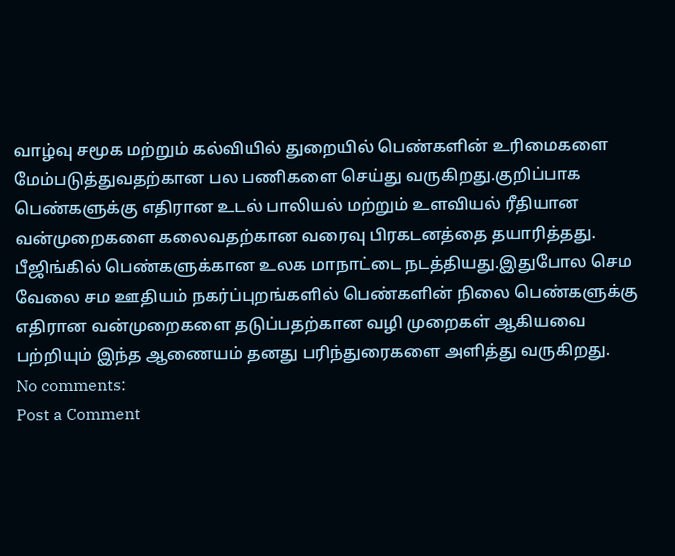வாழ்வு சமூக மற்றும் கல்வியில் துறையில் பெண்களின் உரிமைகளை மேம்படுத்துவதற்கான பல பணிகளை செய்து வருகிறது.குறிப்பாக பெண்களுக்கு எதிரான உடல் பாலியல் மற்றும் உளவியல் ரீதியான வன்முறைகளை கலைவதற்கான வரைவு பிரகடனத்தை தயாரித்தது. பீஜிங்கில் பெண்களுக்கான உலக மாநாட்டை நடத்தியது.இதுபோல செம வேலை சம ஊதியம் நகர்ப்புறங்களில் பெண்களின் நிலை பெண்களுக்கு எதிரான வன்முறைகளை தடுப்பதற்கான வழி முறைகள் ஆகியவை பற்றியும் இந்த ஆணையம் தனது பரிந்துரைகளை அளித்து வருகிறது.
No comments:
Post a Comment